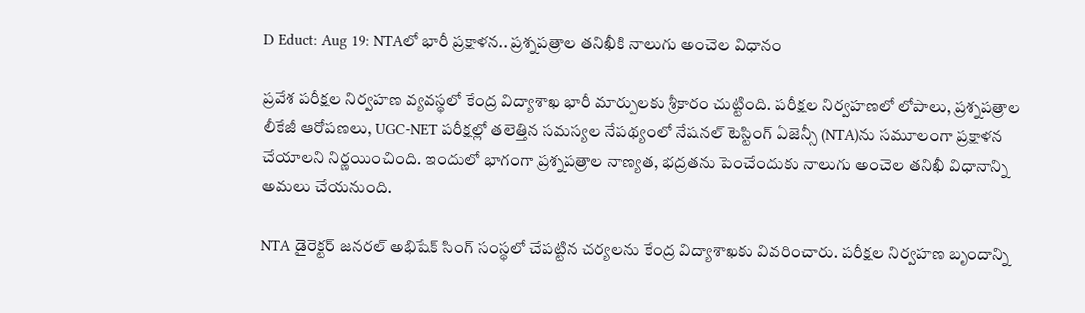D Educt: Aug 19: NTAలో భారీ ప్రక్షాళన.. ప్రశ్నపత్రాల తనిఖీకి నాలుగు అంచెల విధానం

ప్రవేశ పరీక్షల నిర్వహణ వ్యవస్థలో కేంద్ర విద్యాశాఖ భారీ మార్పులకు శ్రీకారం చుట్టింది. పరీక్షల నిర్వహణలో లోపాలు, ప్రశ్నపత్రాల లీకేజీ ఆరోపణలు, UGC-NET పరీక్షల్లో తలెత్తిన సమస్యల నేపథ్యంలో నేషనల్ టెస్టింగ్ ఏజెన్సీ (NTA)ను సమూలంగా ప్రక్షాళన చేయాలని నిర్ణయించింది. ఇందులో భాగంగా ప్రశ్నపత్రాల నాణ్యత, భద్రతను పెంచేందుకు నాలుగు అంచెల తనిఖీ విధానాన్ని అమలు చేయనుంది.

NTA డైరెక్టర్ జనరల్ అభిషేక్ సింగ్ సంస్థలో చేపట్టిన చర్యలను కేంద్ర విద్యాశాఖకు వివరించారు. పరీక్షల నిర్వహణ బృందాన్ని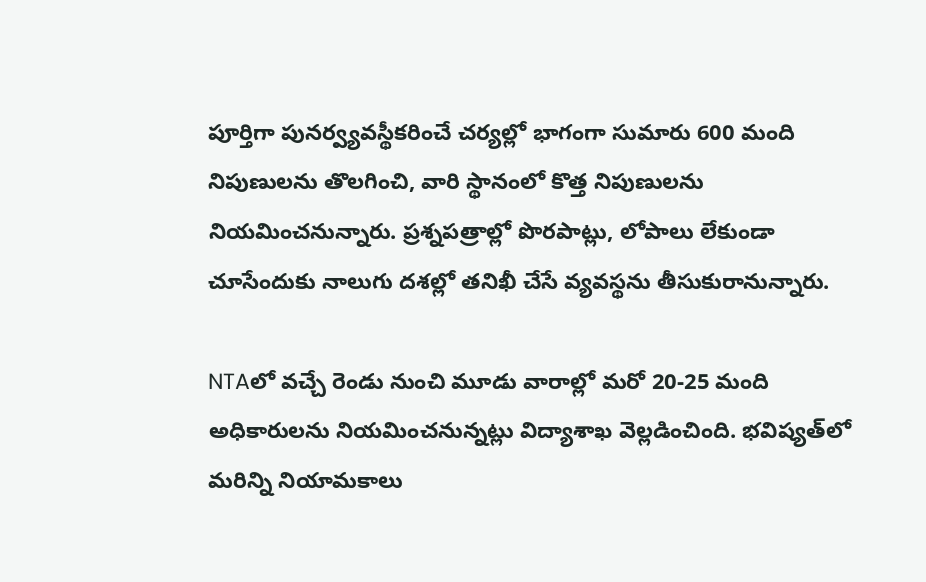పూర్తిగా పునర్వ్యవస్థీకరించే చర్యల్లో భాగంగా సుమారు 600 మంది నిపుణులను తొలగించి, వారి స్థానంలో కొత్త నిపుణులను నియమించనున్నారు. ప్రశ్నపత్రాల్లో పొరపాట్లు, లోపాలు లేకుండా చూసేందుకు నాలుగు దశల్లో తనిఖీ చేసే వ్యవస్థను తీసుకురానున్నారు.

NTAలో వచ్చే రెండు నుంచి మూడు వారాల్లో మరో 20-25 మంది అధికారులను నియమించనున్నట్లు విద్యాశాఖ వెల్లడించింది. భవిష్యత్‌లో మరిన్ని నియామకాలు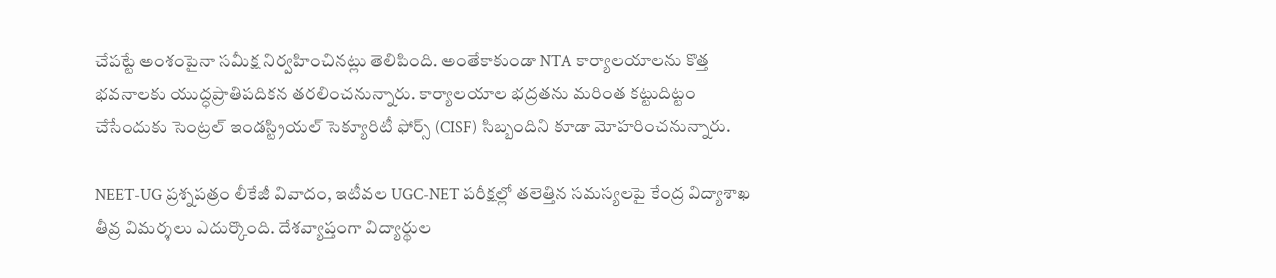చేపట్టే అంశంపైనా సమీక్ష నిర్వహించినట్లు తెలిపింది. అంతేకాకుండా NTA కార్యాలయాలను కొత్త భవనాలకు యుద్ధప్రాతిపదికన తరలించనున్నారు. కార్యాలయాల భద్రతను మరింత కట్టుదిట్టం చేసేందుకు సెంట్రల్ ఇండస్ట్రియల్ సెక్యూరిటీ ఫోర్స్ (CISF) సిబ్బందిని కూడా మోహరించనున్నారు.

NEET-UG ప్రశ్నపత్రం లీకేజీ వివాదం, ఇటీవల UGC-NET పరీక్షల్లో తలెత్తిన సమస్యలపై కేంద్ర విద్యాశాఖ తీవ్ర విమర్శలు ఎదుర్కొంది. దేశవ్యాప్తంగా విద్యార్థుల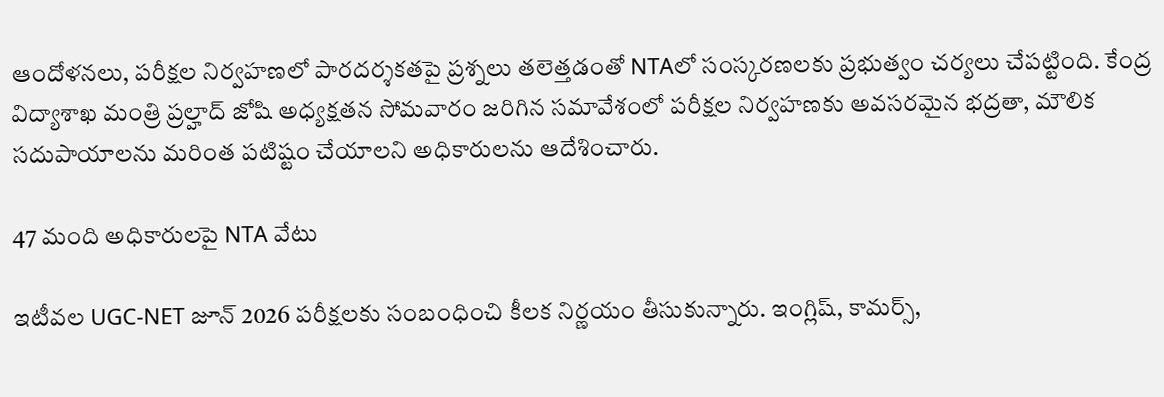ఆందోళనలు, పరీక్షల నిర్వహణలో పారదర్శకతపై ప్రశ్నలు తలెత్తడంతో NTAలో సంస్కరణలకు ప్రభుత్వం చర్యలు చేపట్టింది. కేంద్ర విద్యాశాఖ మంత్రి ప్రల్హాద్ జోషి అధ్యక్షతన సోమవారం జరిగిన సమావేశంలో పరీక్షల నిర్వహణకు అవసరమైన భద్రతా, మౌలిక సదుపాయాలను మరింత పటిష్టం చేయాలని అధికారులను ఆదేశించారు.

47 మంది అధికారులపై NTA వేటు

ఇటీవల UGC-NET జూన్ 2026 పరీక్షలకు సంబంధించి కీలక నిర్ణయం తీసుకున్నారు. ఇంగ్లిష్, కామర్స్,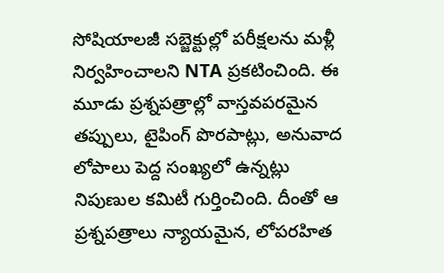సోషియాలజీ సబ్జెక్టుల్లో పరీక్షలను మళ్లీ నిర్వహించాలని NTA ప్రకటించింది. ఈ మూడు ప్రశ్నపత్రాల్లో వాస్తవపరమైన తప్పులు, టైపింగ్ పొరపాట్లు, అనువాద లోపాలు పెద్ద సంఖ్యలో ఉన్నట్లు నిపుణుల కమిటీ గుర్తించింది. దీంతో ఆ ప్రశ్నపత్రాలు న్యాయమైన, లోపరహిత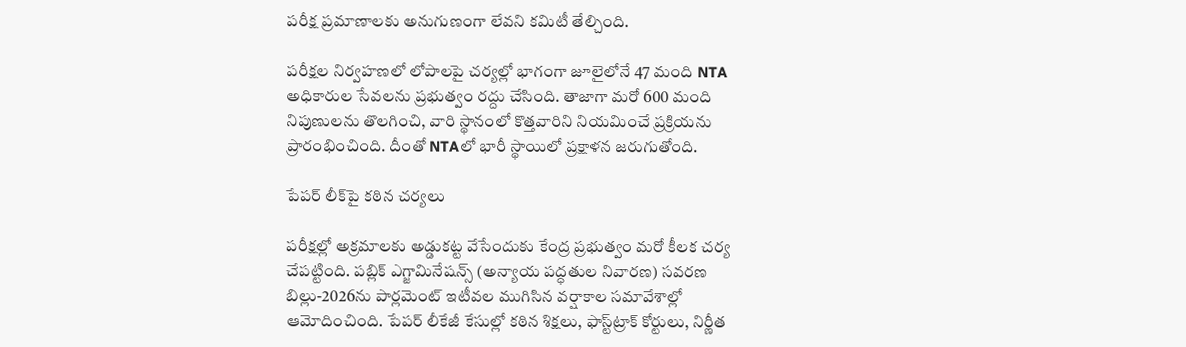పరీక్ష ప్రమాణాలకు అనుగుణంగా లేవని కమిటీ తేల్చింది.

పరీక్షల నిర్వహణలో లోపాలపై చర్యల్లో భాగంగా జూలైలోనే 47 మంది NTA అధికారుల సేవలను ప్రభుత్వం రద్దు చేసింది. తాజాగా మరో 600 మంది నిపుణులను తొలగించి, వారి స్థానంలో కొత్తవారిని నియమించే ప్రక్రియను ప్రారంభించింది. దీంతో NTAలో భారీ స్థాయిలో ప్రక్షాళన జరుగుతోంది.

పేపర్ లీక్‌పై కఠిన చర్యలు

పరీక్షల్లో అక్రమాలకు అడ్డుకట్ట వేసేందుకు కేంద్ర ప్రభుత్వం మరో కీలక చర్య చేపట్టింది. పబ్లిక్ ఎగ్జామినేషన్స్ (అన్యాయ పద్ధతుల నివారణ) సవరణ బిల్లు-2026ను పార్లమెంట్ ఇటీవల ముగిసిన వర్షాకాల సమావేశాల్లో ఆమోదించింది. పేపర్ లీకేజీ కేసుల్లో కఠిన శిక్షలు, ఫాస్ట్‌ట్రాక్ కోర్టులు, నిర్ణీత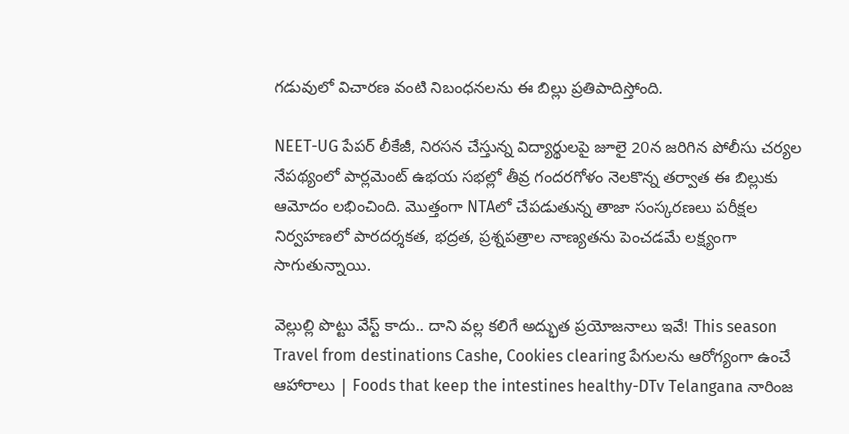గడువులో విచారణ వంటి నిబంధనలను ఈ బిల్లు ప్రతిపాదిస్తోంది.

NEET-UG పేపర్ లీకేజీ, నిరసన చేస్తున్న విద్యార్థులపై జూలై 20న జరిగిన పోలీసు చర్యల నేపథ్యంలో పార్లమెంట్ ఉభయ సభల్లో తీవ్ర గందరగోళం నెలకొన్న తర్వాత ఈ బిల్లుకు ఆమోదం లభించింది. మొత్తంగా NTAలో చేపడుతున్న తాజా సంస్కరణలు పరీక్షల నిర్వహణలో పారదర్శకత, భద్రత, ప్రశ్నపత్రాల నాణ్యతను పెంచడమే లక్ష్యంగా సాగుతున్నాయి.

వెల్లుల్లి పొట్టు వేస్ట్ కాదు.. దాని వల్ల కలిగే అద్భుత ప్రయోజనాలు ఇవే! This season Travel from destinations Cashe, Cookies clearing పేగులను ఆరోగ్యంగా ఉంచే ఆహారాలు | Foods that keep the intestines healthy-DTv Telangana నారింజ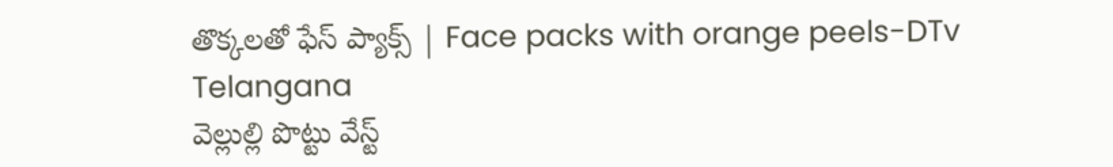తొక్కలతో ఫేస్ ప్యాక్స్ | Face packs with orange peels-DTv Telangana
వెల్లుల్లి పొట్టు వేస్ట్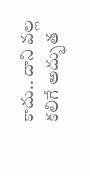కాదు.. దాని వల్ల కలిగే అద్భుత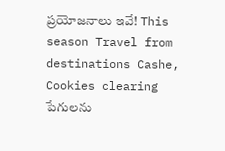ప్రయోజనాలు ఇవే! This season Travel from destinations Cashe, Cookies clearing పేగులను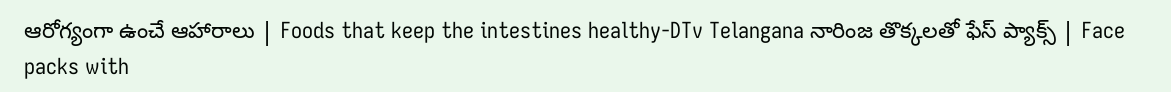ఆరోగ్యంగా ఉంచే ఆహారాలు | Foods that keep the intestines healthy-DTv Telangana నారింజ తొక్కలతో ఫేస్ ప్యాక్స్ | Face packs with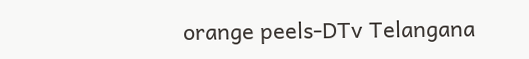orange peels-DTv Telangana